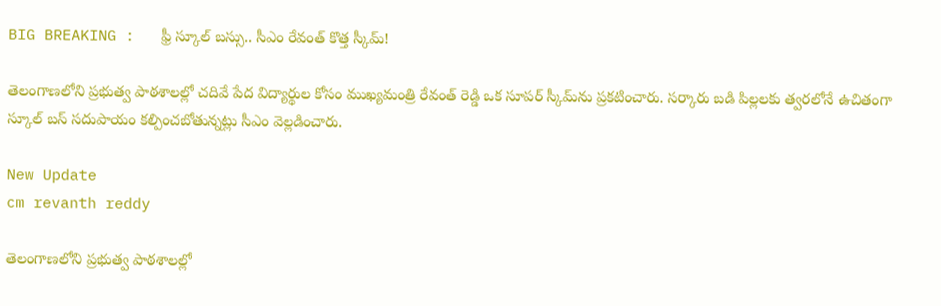BIG BREAKING :   ఫ్రీ స్కూల్ బస్సు.. సీఎం రేవంత్ కొత్త స్కీమ్!

తెలంగాణలోని ప్రభుత్వ పాఠశాలల్లో చదివే పేద విద్యార్థుల కోసం ముఖ్యమంత్రి రేవంత్ రెడ్డి ఒక సూపర్ స్కీమ్‌ను ప్రకటించారు. సర్కారు బడి పిల్లలకు త్వరలోనే ఉచితంగా స్కూల్ బస్ సదుపాయం కల్పించబోతున్నట్లు సీఎం వెల్లడించారు.

New Update
cm revanth reddy

తెలంగాణలోని ప్రభుత్వ పాఠశాలల్లో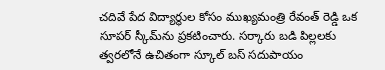చదివే పేద విద్యార్థుల కోసం ముఖ్యమంత్రి రేవంత్ రెడ్డి ఒక సూపర్ స్కీమ్‌ను ప్రకటించారు. సర్కారు బడి పిల్లలకు త్వరలోనే ఉచితంగా స్కూల్ బస్ సదుపాయం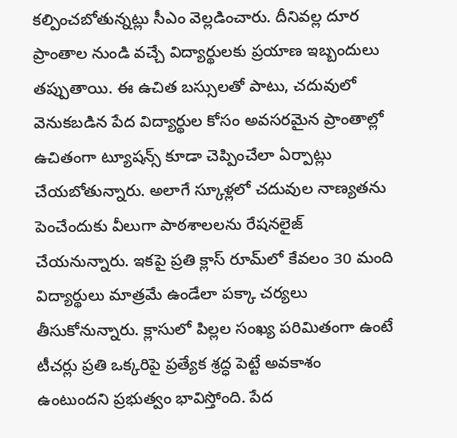కల్పించబోతున్నట్లు సీఎం వెల్లడించారు. దీనివల్ల దూర ప్రాంతాల నుండి వచ్చే విద్యార్థులకు ప్రయాణ ఇబ్బందులు తప్పుతాయి. ఈ ఉచిత బస్సులతో పాటు, చదువులో వెనుకబడిన పేద విద్యార్థుల కోసం అవసరమైన ప్రాంతాల్లో ఉచితంగా ట్యూషన్స్ కూడా చెప్పించేలా ఏర్పాట్లు చేయబోతున్నారు. అలాగే స్కూళ్లలో చదువుల నాణ్యతను పెంచేందుకు వీలుగా పాఠశాలలను రేషనలైజ్ చేయనున్నారు. ఇకపై ప్రతి క్లాస్‌ రూమ్‌లో కేవలం 30 మంది విద్యార్థులు మాత్రమే ఉండేలా పక్కా చర్యలు తీసుకోనున్నారు. క్లాసులో పిల్లల సంఖ్య పరిమితంగా ఉంటే టీచర్లు ప్రతి ఒక్కరిపై ప్రత్యేక శ్రద్ధ పెట్టే అవకాశం ఉంటుందని ప్రభుత్వం భావిస్తోంది. పేద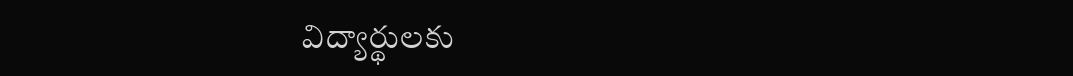విద్యార్థులకు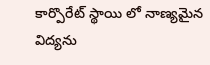కార్పొరేట్ స్థాయి లో నాణ్యమైన విద్యను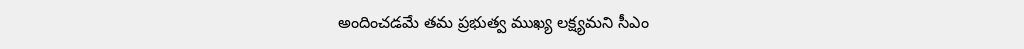అందించడమే తమ ప్రభుత్వ ముఖ్య లక్ష్యమని సీఎం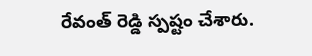రేవంత్ రెడ్డి స్పష్టం చేశారు.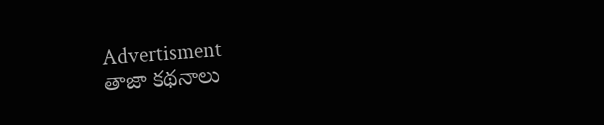Advertisment
తాజా కథనాలు